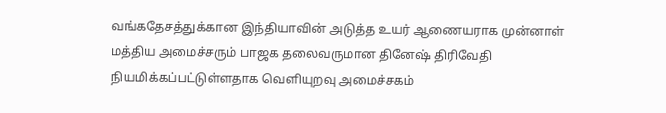வங்கதேசத்துக்கான இந்தியாவின் அடுத்த உயர் ஆணையராக முன்னாள் மத்திய அமைச்சரும் பாஜக தலைவருமான தினேஷ் திரிவேதி நியமிக்கப்பட்டுள்ளதாக வெளியுறவு அமைச்சகம்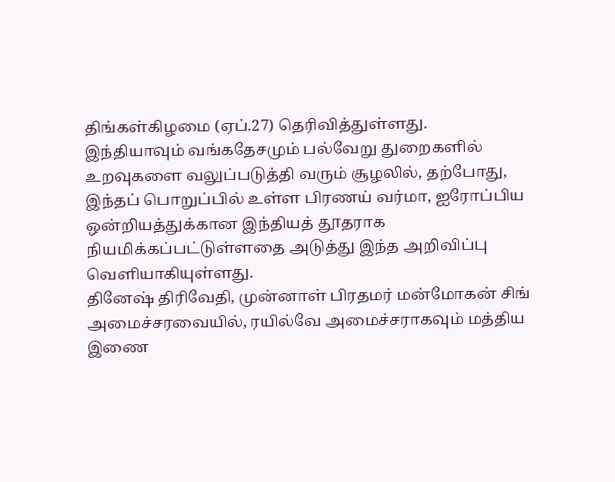திங்கள்கிழமை (ஏப்.27) தெரிவித்துள்ளது.
இந்தியாவும் வங்கதேசமும் பல்வேறு துறைகளில் உறவுகளை வலுப்படுத்தி வரும் சூழலில், தற்போது, இந்தப் பொறுப்பில் உள்ள பிரணய் வர்மா, ஐரோப்பிய ஒன்றியத்துக்கான இந்தியத் தூதராக நியமிக்கப்பட்டுள்ளதை அடுத்து இந்த அறிவிப்பு வெளியாகியுள்ளது.
தினேஷ் திரிவேதி, முன்னாள் பிரதமர் மன்மோகன் சிங் அமைச்சரவையில், ரயில்வே அமைச்சராகவும் மத்திய இணை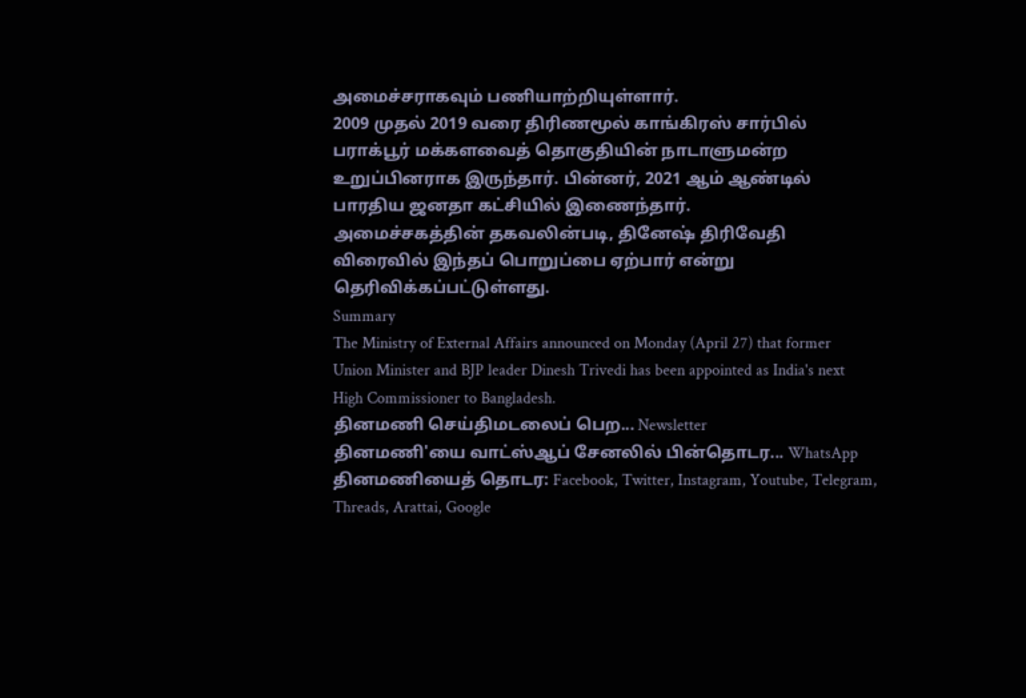அமைச்சராகவும் பணியாற்றியுள்ளார்.
2009 முதல் 2019 வரை திரிணமூல் காங்கிரஸ் சார்பில் பராக்பூர் மக்களவைத் தொகுதியின் நாடாளுமன்ற உறுப்பினராக இருந்தார். பின்னர், 2021 ஆம் ஆண்டில் பாரதிய ஜனதா கட்சியில் இணைந்தார்.
அமைச்சகத்தின் தகவலின்படி, தினேஷ் திரிவேதி விரைவில் இந்தப் பொறுப்பை ஏற்பார் என்று தெரிவிக்கப்பட்டுள்ளது.
Summary
The Ministry of External Affairs announced on Monday (April 27) that former Union Minister and BJP leader Dinesh Trivedi has been appointed as India's next High Commissioner to Bangladesh.
தினமணி செய்திமடலைப் பெற... Newsletter
தினமணி'யை வாட்ஸ்ஆப் சேனலில் பின்தொடர... WhatsApp
தினமணியைத் தொடர: Facebook, Twitter, Instagram, Youtube, Telegram, Threads, Arattai, Google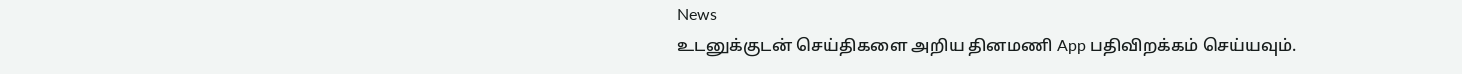News
உடனுக்குடன் செய்திகளை அறிய தினமணி App பதிவிறக்கம் செய்யவும்.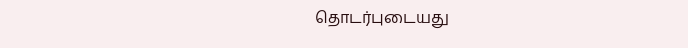தொடர்புடையது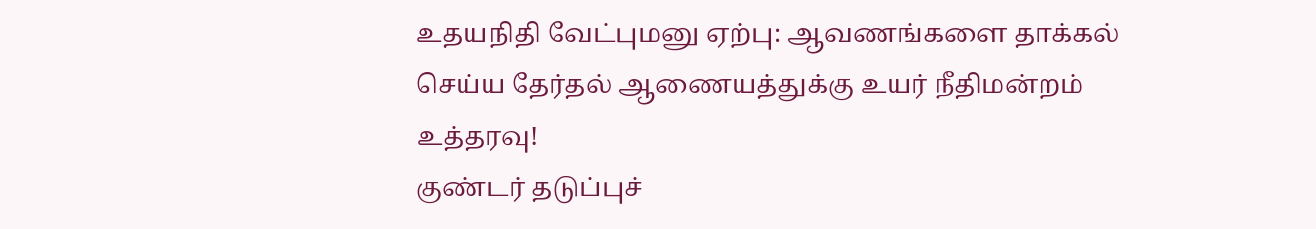உதயநிதி வேட்புமனு ஏற்பு: ஆவணங்களை தாக்கல் செய்ய தேர்தல் ஆணையத்துக்கு உயர் நீதிமன்றம் உத்தரவு!
குண்டர் தடுப்புச்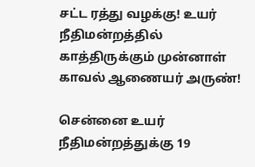சட்ட ரத்து வழக்கு! உயர் நீதிமன்றத்தில் காத்திருக்கும் முன்னாள் காவல் ஆணையர் அருண்!

சென்னை உயர் நீதிமன்றத்துக்கு 19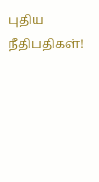புதிய நீதிபதிகள்!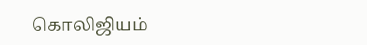கொலிஜியம்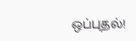ஒப்புதல்!